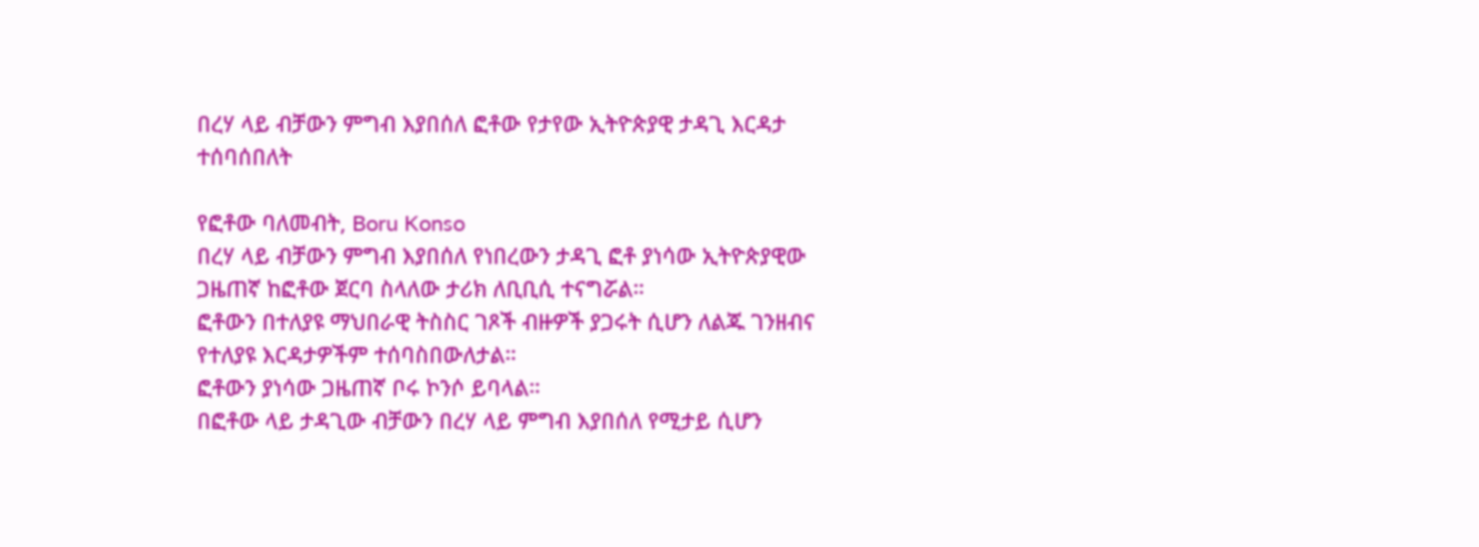በረሃ ላይ ብቻውን ምግብ እያበሰለ ፎቶው የታየው ኢትዮጵያዊ ታዳጊ እርዳታ ተሰባሰበለት

የፎቶው ባለመብት, Boru Konso
በረሃ ላይ ብቻውን ምግብ እያበሰለ የነበረውን ታዳጊ ፎቶ ያነሳው ኢትዮጵያዊው ጋዜጠኛ ከፎቶው ጀርባ ስላለው ታሪክ ለቢቢሲ ተናግሯል።
ፎቶውን በተለያዩ ማህበራዊ ትስስር ገጾች ብዙዎች ያጋሩት ሲሆን ለልጁ ገንዘብና የተለያዩ እርዳታዎችም ተሰባስበውለታል።
ፎቶውን ያነሳው ጋዜጠኛ ቦሩ ኮንሶ ይባላል።
በፎቶው ላይ ታዳጊው ብቻውን በረሃ ላይ ምግብ እያበሰለ የሚታይ ሲሆን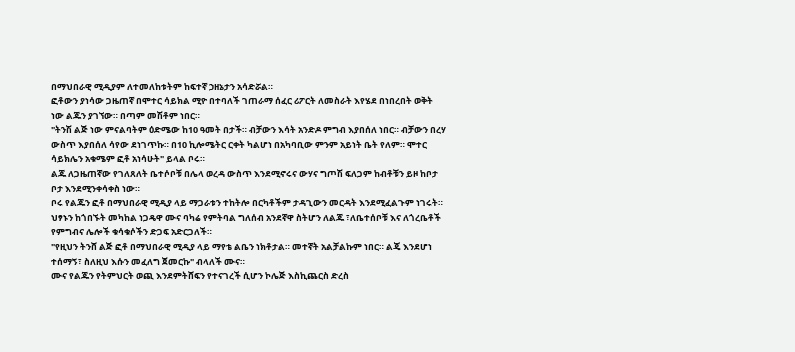በማህበራዊ ሚዲያም ለተመለከቱትም ከፍተኛ ኃዘኔታን አሳድሯል።
ፎቶውን ያነሳው ጋዜጠኛ በሞተር ሳይክል ሚዮ በተባለች ገጠራማ ሰፈር ሪፖርት ለመስራት እየሄደ በነበረበት ወቅት ነው ልጁን ያገኘው። በጣም መሽቶም ነበር።
"ትንሽ ልጅ ነው ምናልባትም ዕድሜው ከ10 ዓመት በታች። ብቻውን እሳት አንድዶ ምግብ እያበሰለ ነበር። ብቻውን በረሃ ውስጥ እያበሰለ ሳየው ደነገጥኩ። በ10 ኪሎሜትር ርቀት ካልሆነ በአካባቢው ምንም አይነት ቤት የለም። ሞተር ሳይክሌን አቁሜም ፎቶ አነሳሁት" ይላል ቦሩ።
ልጁ ለጋዜጠኛው የገለጸለት ቤተሶቦቹ በሌላ ወረዳ ውስጥ እንደሚኖሩና ውሃና ግጦሽ ፍለጋም ከብቶቹን ይዞ ከቦታ ቦታ እንደሚንቀሳቀስ ነው።
ቦሩ የልጁን ፎቶ በማህበራዊ ሚዲያ ላይ ማጋራቱን ተከትሎ በርካቶችም ታዳጊውን መርዳት እንደሚፈልጉም ነገሩት።
ህፃኑን ከጎበኙት መካከል ነጋዴዋ ሙና ባካሬ የምትባል ግለሰብ አንደኛዋ ስትሆን ለልጁ ፣ለቤተሰቦቹ እና ለጎረቤቶች የምግብና ሌሎች ቁሳቁሶችን ድጋፍ አድርጋለች።
"የዚህን ትንሸ ልጅ ፎቶ በማህበራዊ ሚዲያ ላይ ማየቴ ልቤን ነክቶታል። መተኛት አልቻልኩም ነበር። ልጄ እንደሆነ ተሰማኝ፣ ስለዚህ እሱን መፈለግ ጀመርኩ" ብላለች ሙና።
ሙና የልጁን የትምህርት ወጪ እንደምትሸፍን የተናገረች ሲሆን ኮሌጅ እስኪጨርስ ድረስ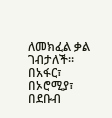ለመክፈል ቃል ገብታለች።
በአፋር፣ በኦሮሚያ፣ በደቡብ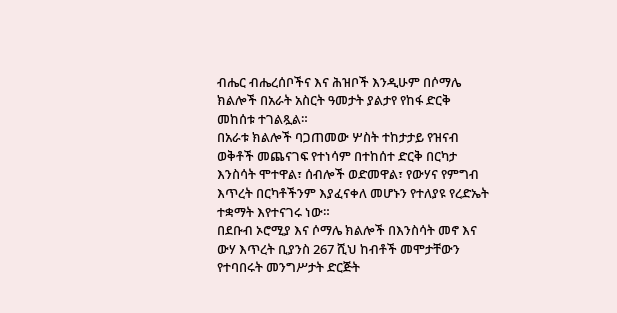ብሔር ብሔረሰቦችና እና ሕዝቦች እንዲሁም በሶማሌ ክልሎች በአራት አስርት ዓመታት ያልታየ የከፋ ድርቅ መከሰቱ ተገልጿል።
በአራቱ ክልሎች ባጋጠመው ሦስት ተከታታይ የዝናብ ወቅቶች መጨናገፍ የተነሳም በተከሰተ ድርቅ በርካታ እንስሳት ሞተዋል፣ ሰብሎች ወድመዋል፣ የውሃና የምግብ እጥረት በርካቶችንም እያፈናቀለ መሆኑን የተለያዩ የረድኤት ተቋማት እየተናገሩ ነው።
በደቡብ ኦሮሚያ እና ሶማሌ ክልሎች በእንስሳት መኖ እና ውሃ እጥረት ቢያንስ 267 ሺህ ከብቶች መሞታቸውን የተባበሩት መንግሥታት ድርጅት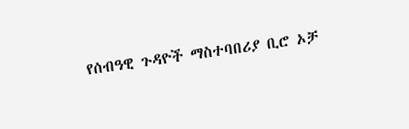የሰብዓዊ ጉዳዮች ማስተባበሪያ ቢሮ ኦቻ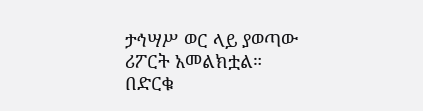ታኅሣሥ ወር ላይ ያወጣው ሪፖርት አመልክቷል።
በድርቁ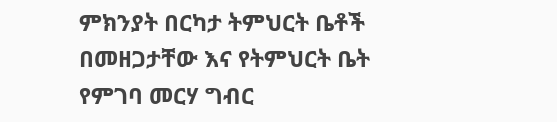ምክንያት በርካታ ትምህርት ቤቶች በመዘጋታቸው እና የትምህርት ቤት የምገባ መርሃ ግብር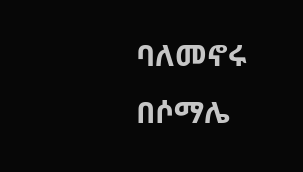ባለመኖሩ በሶማሌ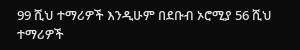99 ሺህ ተማሪዎች እንዲሁም በደቡብ ኦሮሚያ 56 ሺህ ተማሪዎች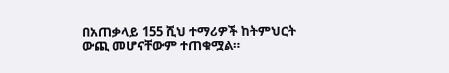በአጠቃላይ 155 ሺህ ተማሪዎች ከትምህርት ውጪ መሆናቸውም ተጠቁሟል።